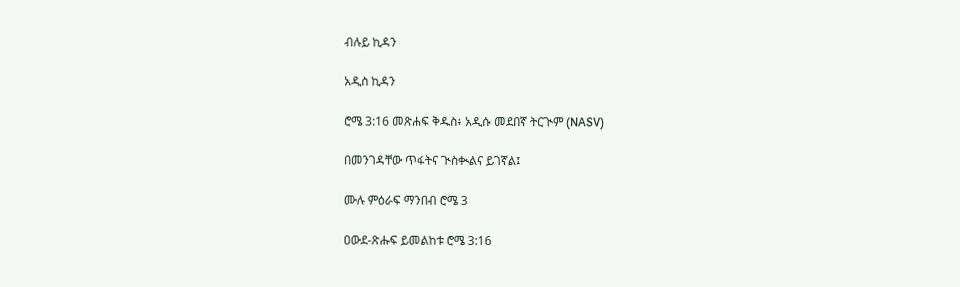ብሉይ ኪዳን

አዲስ ኪዳን

ሮሜ 3:16 መጽሐፍ ቅዱስ፥ አዲሱ መደበኛ ትርጒም (NASV)

በመንገዳቸው ጥፋትና ጒስቊልና ይገኛል፤

ሙሉ ምዕራፍ ማንበብ ሮሜ 3

ዐውደ-ጽሑፍ ይመልከቱ ሮሜ 3:16